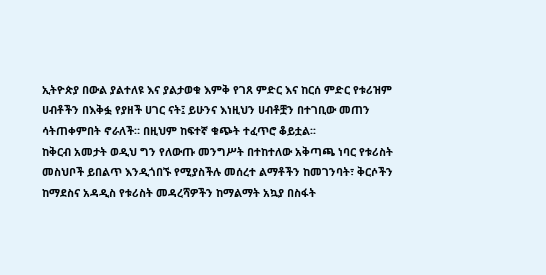ኢትዮጵያ በውል ያልተለዩ እና ያልታወቁ እምቅ የገጸ ምድር እና ከርሰ ምድር የቱሪዝም ሀብቶችን በእቅፏ የያዘች ሀገር ናት፤ ይሁንና እነዚህን ሀብቶቿን በተገቢው መጠን ሳትጠቀምበት ኖራለች። በዚህም ከፍተኛ ቁጭት ተፈጥሮ ቆይቷል፡፡
ከቅርብ አመታት ወዲህ ግን የለውጡ መንግሥት በተከተለው አቅጣጫ ነባር የቱሪስት መስህቦች ይበልጥ እንዲጎበኙ የሚያስችሉ መሰረተ ልማቶችን ከመገንባት፣ ቅርሶችን ከማደስና አዳዲስ የቱሪስት መዳረሻዎችን ከማልማት አኳያ በስፋት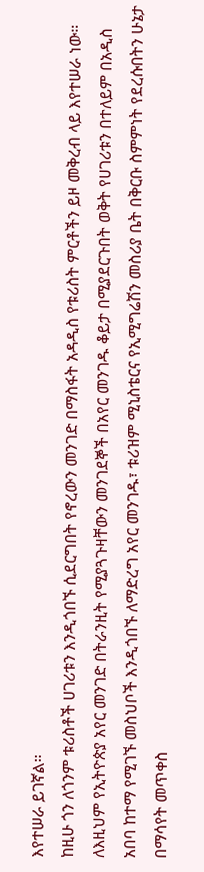እየተሠራ ይገኛል።
ከዚሁ ጎን ለጎንም ቱሪስቶች ሀገሪቱን እንዲጎበኙ ሲደርግበት የኖረውን መንገድ በማስፋት አዳዲስ የቱሪስት ምርቶችን ይዞ መቅረብ ላይ እየተሠራ ነው። ለእዚህም የኢትዮጵያ አየር መንገድ በትራንዚት የሚያጓጉዛቸውን መንገደኞች በአየር መንገዱ ቆይታ በሚያደርጉበት ወቅት የሀገሪቱን በተለይም በአዲስ አበባ ከተማ የሚገኙ መስህቦች እንዲጎበኙ ለማድረግ አየር መንገዱ፣ ቱሪዝም ሚኒስቴርና የኢሚግሬሽን መስሪያ ቤት በቅርቡ ስምምነት የደረሱበትን ሁኔታ በማሳየት መጥቀስ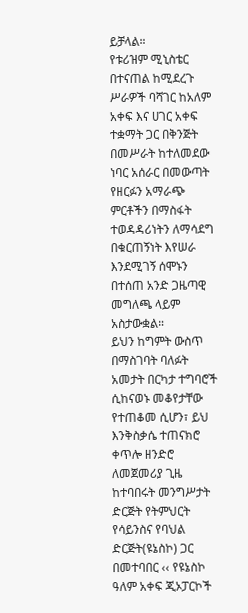ይቻላል።
የቱሪዝም ሚኒስቴር በተናጠል ከሚደረጉ ሥራዎች ባሻገር ከአለም አቀፍ እና ሀገር አቀፍ ተቋማት ጋር በቅንጅት በመሥራት ከተለመደው ነባር አሰራር በመውጣት የዘርፉን አማራጭ ምርቶችን በማስፋት ተወዳዳሪነትን ለማሳደግ በቁርጠኝነት እየሠራ እንደሚገኝ ሰሞኑን በተሰጠ አንድ ጋዜጣዊ መግለጫ ላይም አስታውቋል።
ይህን ከግምት ውስጥ በማስገባት ባለፉት አመታት በርካታ ተግባሮች ሲከናወኑ መቆየታቸው የተጠቆመ ሲሆን፣ ይህ እንቅስቃሴ ተጠናክሮ ቀጥሎ ዘንድሮ ለመጀመሪያ ጊዜ ከተባበሩት መንግሥታት ድርጅት የትምህርት የሳይንስና የባህል ድርጅት(ዩኔስኮ) ጋር በመተባበር ‹‹ የዩኔስኮ ዓለም አቀፍ ጂኦፓርኮች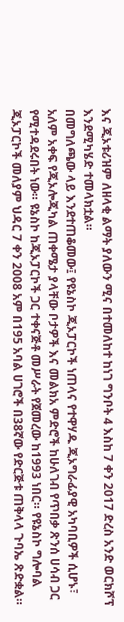እና ጂኦቱሪዝም ለዘላቂ ልማት ያለውን ሚና በተመለከተ ከነገ ግንቦት 4 እስከ 7 ቀን 2017 ድረስ አንድ ወርክሾፕ እንደሚካሄድ ተመላክቷል።
በመግለጫው ላይ እንደተጠቆመው፤ የዩኔስኮ ጂኦፓርኮች ነጠላና የተዋሃዱ ጂኦግራፊያዊ አካባቢዎች ሲሆኑ፣ አለም አቀፍ የጂኦሎጂካል ጠቀሜታ ያላቸው ቦታዎች እና መልክአ ምድሮች ከሁለገብ የጥበቃ ጽንሰ ሀሳብ ጋር የሚተዳደሩበት ነው። ዩኔስኮ ከጂኦፓርኮች ጋር ተቀናጅቶ መሥራት የጀመረው ከ1993 ነበር። የዩኔስኮ ግሎባል ጂኦፓርኮች መለያም ህዳር 7 ቀን 2008 አም በ195 አባል ሀገሮች በ38ኛው የድርጅቱ ጠቅላላ ጉባኤ ጽድቋል።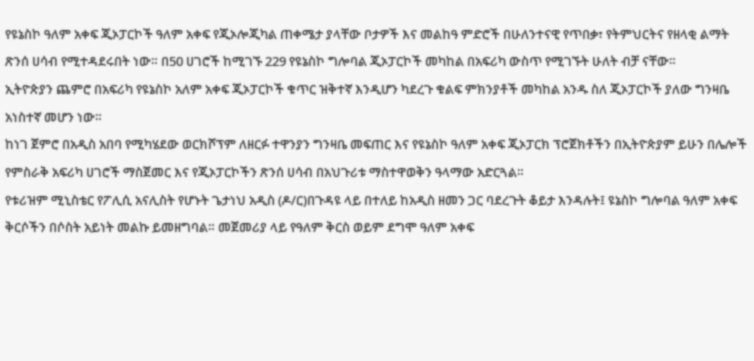የዩኔስኮ ዓለም አቀፍ ጂኦፓርኮች ዓለም አቀፍ የጂኦሎጂካል ጠቀሜታ ያላቸው ቦታዎች እና መልከዓ ምድሮች በሁለንተናዊ የጥበቃ፣ የትምህርትና የዘላቂ ልማት ጽንሰ ሀሳብ የሚተዳደሩበት ነው። በ50 ሀገሮች ከሚገኙ 229 የዩኔስኮ ግሎባል ጂኦፓርኮች መካከል በአፍሪካ ውስጥ የሚገኙት ሁለት ብቻ ናቸው።
ኢትዮጵያን ጨምሮ በአፍሪካ የዩኔስኮ አለም አቀፍ ጂኦፓርኮች ቁጥር ዝቅተኛ እንዲሆን ካደረጉ ቁልፍ ምክንያቶች መካከል አንዱ ስለ ጂኦፓርኮች ያለው ግንዛቤ አነስተኛ መሆን ነው።
ከነገ ጀምሮ በአዲስ አበባ የሚካሄደው ወርክሾፕም ለዘርፉ ተዋንያን ግንዛቤ መፍጠር እና የዩኔስኮ ዓለም አቀፍ ጂኦፓርክ ፕሮጀክቶችን በኢትዮጵያም ይሁን በሌሎች የምስራቅ አፍሪካ ሀገሮች ማስጀመር እና የጂኦፓርኮችን ጽንሰ ሀሳብ በአህጉሪቱ ማስተዋወቅን ዓላማው አድርጓል።
የቱሪዝም ሚኒስቴር የፖሊሲ አናሊስት የሆኑት ጌታነህ አዲስ (ዶ/ር)በጉዳዩ ላይ በተለይ ከአዲስ ዘመን ጋር ባደረጉት ቆይታ እንዳሉት፤ ዩኔስኮ ግሎባል ዓለም አቀፍ ቅርሶችን በሶስት አይነት መልኩ ይመዘግባል። መጀመሪያ ላይ የዓለም ቅርስ ወይም ደግሞ ዓለም አቀፍ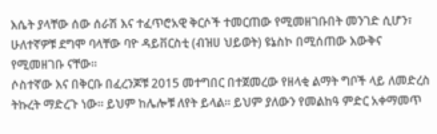እሴት ያላቸው ሰው ሰራሽ እና ተፈጥሮአዊ ቅርሶች ተመርጠው የሚመዘገቡበት መንገድ ሲሆን፣ ሁለተኛዎቹ ደግሞ ባላቸው ባዮ ዳይቨርስቲ (ብዝሀ ህይወት) ዩኔስኮ በሚሰጠው እውቅና የሚመዘገቡ ናቸው።
ሶስተኛው እና በቅርቡ በፈረንጆቹ 2015 መተግበር በተጀመረው የዘላቂ ልማት ግቦች ላይ ለመድረስ ትኩረት ማድረጉ ነው። ይህም ከሌሎቹ ለየት ይላል። ይህም ያለውን የመልከዓ ምድር አቀማመጥ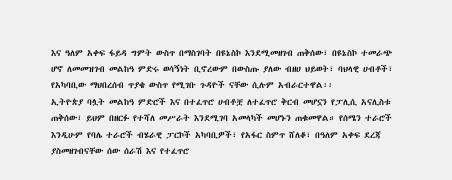እና ዓለም አቀፍ ፋይዳ ግምት ውስጥ በማስገባት በዩኔስኮ እንደሚመዘገብ ጠቅሰው፣ በዩኔስኮ ተመራጭ ሆኖ ለመመዝገብ መልከዓ ምድሩ ወሳኝነት ቢኖረውም በውስጡ ያለው ብዘሀ ህይወት፣ ባህላዊ ሀብቶች፣ የአካባቢው ማህበረሰብ ጥያቄ ውስጥ የሚገቡ ጉዳዮች ናቸው ሲሉም አብራርተዋል፡፡
ኢትዮጵያ ባሏት መልከዓ ምድሮች እና በተፈጥሮ ሀብቶቿ ለተፈጥሮ ቅርብ መሆኗን የፓሊሲ አናሊስቱ ጠቅሰው፣ ይህም በዘርፉ የተሻለ መሥራት እንደሚገባ አመላካች መሆኑን ጠቁመዋል። የሰሜን ተራሮች እንዲሁም የባሌ ተራሮች ብሄራዊ ፓርኮች አካባቢዎች፣ የአፋር ስምጥ ሸለቆ፣ በዓለም አቀፍ ደረጃ ያስመዘገብናቸው ሰው ሰራሽ እና የተፈጥሮ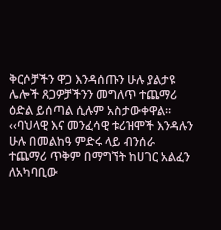ቅርሶቻችን ዋጋ እንዳሰጡን ሁሉ ያልታዩ ሌሎች ጸጋዎቻችንን መግለጥ ተጨማሪ ዕድል ይሰጣል ሲሉም አስታውቀዋል።
‹‹ባህላዊ እና መንፈሳዊ ቱሪዝሞች እንዳሉን ሁሉ በመልከዓ ምድሩ ላይ ብንሰራ ተጨማሪ ጥቅም በማግኘት ከሀገር አልፈን ለአካባቢው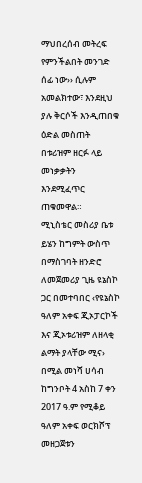ማህበረሰብ መትረፍ የምንችልበት መንገድ ሰፊ ነው›› ሲሉም አመልክተው፣ እንደዚህ ያሉ ቅርሶች እንዲጠበቁ ዕድል መስጠት በቱሪዝም ዘርፉ ላይ መነቃቃትን እንደሚፈጥር ጠቁመዋል።
ሚኒስቴር መስሪያ ቤቱ ይሄን ከግምት ውስጥ በማስገባት ዘንድሮ ለመጀመሪያ ጊዜ ዩኔስኮ ጋር በመተባበር ‹የዩኔስኮ ዓለም አቀፍ ጂኦፓርኮች እና ጂኦቱሪዝም ለዘላቂ ልማት ያላቸው ሚና› በሚል መነሻ ሀሳብ ከግንቦት 4 አስከ 7 ቀን 2017 ዓ.ም የሚቆይ ዓለም አቀፍ ወርክሾፕ መዘጋጀቱን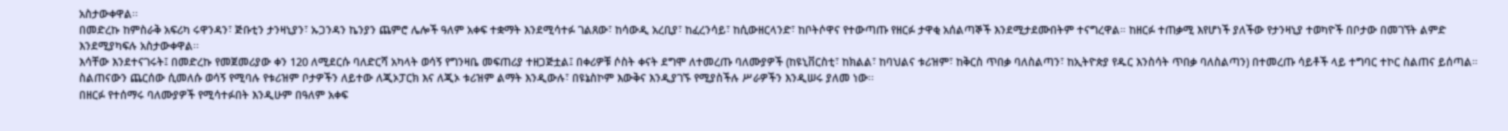አስታውቀዋል፡፡
በመድረኩ ከምስራቅ አፍሪካ ሩዋንዳን፣ ጅቡቲን ታንዛኒያን፣ ኡጋንዳን ኬንያን ጨምሮ ሌሎች ዓለም አቀፍ ተቋማት እንደሚሳተፉ ገልጸው፣ ከሳውዲ አረቢያ፣ ከፈረንሳይ፣ ከሲውዘርላንድ፣ ከቦትሶዋና የተውጣጡ የዘርፉ ታዋቂ አሰልጣኞች እንደሚታደሙበትም ተናግረዋል። ከዘርፉ ተጠቃሚ እየሆነች ያለችው የታንዛኒያ ተወካዮች በቦታው በመገኘት ልምድ እንደሚያካፍሉ አስታውቀዋል፡፡
እሳቸው እንደተናገሩት፤ በመድረኩ የመጀመሪያው ቀን 120 ለሚደርሱ ባለድርሻ አካላት ወሳኝ የግንዛቤ መፍጠሪያ ተዘጋጅቷል፤ በቀሪዎቹ ሶስት ቀናት ደግሞ ለተመረጡ ባለሙያዎች (ከዩኒቨርስቲ፣ ከክልል፣ ከባህልና ቱሪዝም፣ ከቅርስ ጥበቃ ባለስልጣን፣ ከኢትዮጵያ የዱር እንስሳት ጥበቃ ባለስልጣን) በተመረጡ ሳይቶች ላይ ተግባር ተኮር ስልጠና ይሰጣል። ስልጠናውን ጨርሰው ሲመለሱ ወሳኝ የሚባሉ የቱሪዝም ቦታዎችን ለይተው ለጂኦፓርክ እና ለጂኦ ቱሪዝም ልማት እንዲውሉ፣ በዩኔስኮም እውቅና እንዲያገኙ የሚያስችሉ ሥራዎችን እንዲሠሩ ያለመ ነው፡፡
በዘርፉ የተሰማሩ ባለሙያዎች የሚሳተፉበት እንዲሁም በዓለም አቀፍ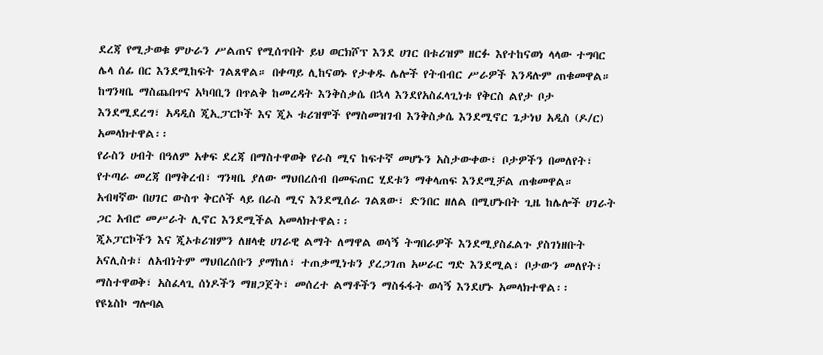ደረጃ የሚታወቁ ምሁራን ሥልጠና የሚሰጥበት ይህ ወርክሾፕ እንደ ሀገር በቱሪዝም ዘርፉ እየተከናወነ ላላው ተግባር ሌላ ሰፊ በር እንደሚከፍት ገልጸዋል። በቀጣይ ሊከናወኑ የታቀዱ ሌሎች የትብብር ሥራዎች እንዳሉም ጠቁመዋል።
ከግንዛቤ ማስጨበጥና አካባቢን በጥልቅ ከመረዳት እንቅስቃሴ በኋላ እንደየአስፈላጊነቱ የቅርስ ልየታ ቦታ እንደሚደረግ፣ አዳዲስ ጂኢፓርኮች እና ጂኦ ቱሪዝሞች የማስመዝገብ እንቅስቃሴ እንደሚኖር ጌታነህ አዲስ (ዶ/ር) አመላክተዋል፡፡
የራስን ሀብት በዓለም አቀፍ ደረጃ በማስተዋወቅ የራስ ሚና ከፍተኛ መሆኑን አስታውቀው፣ ቦታዎችን በመለየት፣ የተጣራ መረጃ በማቅረብ፣ ግንዛቤ ያለው ማህበረሰብ በመፍጠር ሂደቱን ማቀላጠፍ እንደሚቻል ጠቁመዋል። አብዛኛው በሀገር ውስጥ ቅርሶች ላይ በራስ ሚና እንደሚሰራ ገልጸው፣ ድንበር ዘለል በሚሆኑበት ጊዜ ከሌሎች ሀገራት ጋር አብሮ መሥራት ሊኖር እንደሚችል አመላክተዋል፡፡
ጂኦፓርኮችን እና ጂኦቱሪዝምን ለዘላቂ ሀገራዊ ልማት ለማዋል ወሳኝ ትግበራዎች እንደሚያስፈልጉ ያስገነዘቡት አናሊስቱ፣ ለአብነትም ማህበረሰቡን ያማከለ፣ ተጠቃሚነቱን ያረጋገጠ አሠራር ግድ እንደሚል፣ ቦታውን መለየት፣ ማስተዋወቅ፣ አስፈላጊ ሰነዶችን ማዘጋጀት፣ መሰረተ ልማቶችን ማስፋፋት ወሳኝ እንደሆኑ አመላክተዋል፡፡
የዩኔስኮ ግሎባል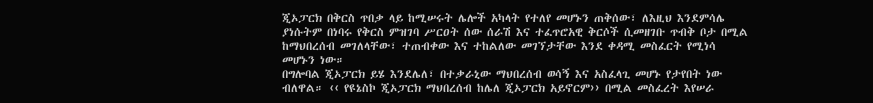ጂኦፓርክ በቅርስ ጥበቃ ላይ ከሚሠሩት ሌሎች አካላት የተለየ መሆኑን ጠቅሰው፣ ለእዚህ እንደምሳሌ ያነሱትም በነባሩ የቅርስ ምዝገባ ሥርዐት ሰው ሰራሽ እና ተፈጥሮአዊ ቅርሶች ሲመዘገቡ ጥብቅ ቦታ በሚል ከማህበረሰብ መገለላቸው፣ ተጠብቀው እና ተከልለው መገኘታቸው እንደ ቀዳሚ መስፈርት የሚነሳ መሆኑን ነው።
በግሎባል ጂኦፓርክ ይሄ እንደሌለ፣ በተቃራኒው ማህበረሰብ ወሳኝ እና አስፈላጊ መሆኑ የታየበት ነው ብለዋል። ‹‹ የዩኔስኮ ጂኦፓርክ ማህበረሰብ ከሌለ ጂኦፓርክ አይኖርም›› በሚል መስፈረት እየሠራ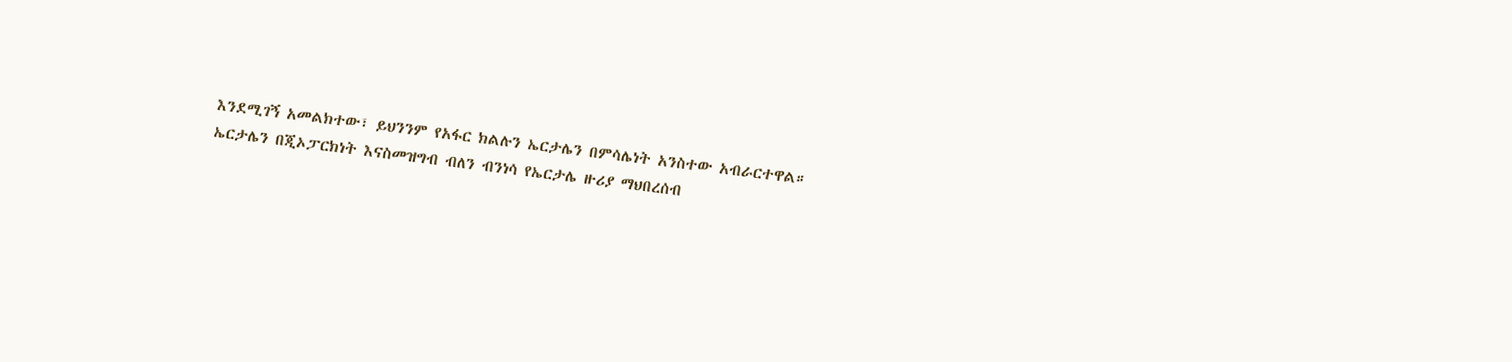እንደሚገኝ አመልክተው፣ ይህንንም የአፋር ክልሉን ኤርታሌን በምሳሌነት አንስተው አብራርተዋል።
ኤርታሌን በጂኦፓርክነት እናስመዝግብ ብለን ብንነሳ የኤርታሌ ዙሪያ ማህበረሰብ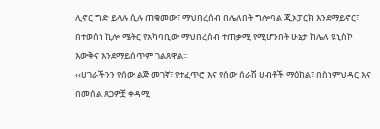ሊኖር ግድ ይላሉ ሲሉ ጠቁመው፣ ማህበረሰብ በሌለበት ግሎባል ጂኦፓርክ እንደማይኖር፣ በተወሰነ ኪሎ ሜትር የአካባቢው ማህበረሰብ ተጠቃሚ የሚሆንበት ሁኔታ ከሌለ ዩኒስኮ እውቅና እንደማይሰጥም ገልጸዋል፡፡
‹‹ሀገራችንን የሰው ልጅ መገኛ፣ የተፈጥሮ እና የሰው ሰራሽ ሀብቶች ማዕከል፣ በስነምህዳር እና በመሰል ጸጋዎቿ ቀዳሚ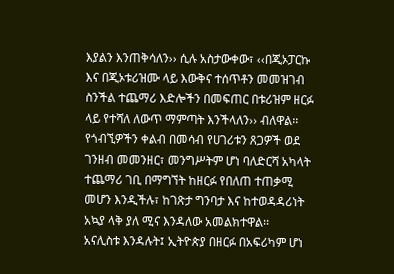እያልን እንጠቅሳለን›› ሲሉ አስታውቀው፣ ‹‹በጂኦፓርኩ እና በጂኦቱሪዝሙ ላይ እውቅና ተሰጥቶን መመዝገብ ስንችል ተጨማሪ እድሎችን በመፍጠር በቱሪዝም ዘርፉ ላይ የተሻለ ለውጥ ማምጣት እንችላለን›› ብለዋል፡፡
የጎብኚዎችን ቀልብ በመሳብ የሀገሪቱን ጸጋዎች ወደ ገንዘብ መመንዘር፣ መንግሥትም ሆነ ባለድርሻ አካላት ተጨማሪ ገቢ በማግኘት ከዘርፉ የበለጠ ተጠቃሚ መሆን እንዲችሉ፣ ከገጽታ ግንባታ እና ከተወዳዳሪነት አኳያ ላቅ ያለ ሚና እንዳለው አመልክተዋል፡፡
አናሊስቱ እንዳሉት፤ ኢትዮጵያ በዘርፉ በአፍሪካም ሆነ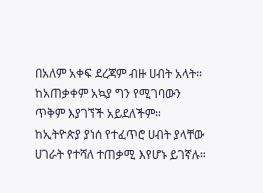በአለም አቀፍ ደረጃም ብዙ ሀብት አላት። ከአጠቃቀም አኳያ ግን የሚገባውን ጥቅም እያገኘች አይደለችም። ከኢትዮጵያ ያነሰ የተፈጥሮ ሀብት ያላቸው ሀገራት የተሻለ ተጠቃሚ እየሆኑ ይገኛሉ።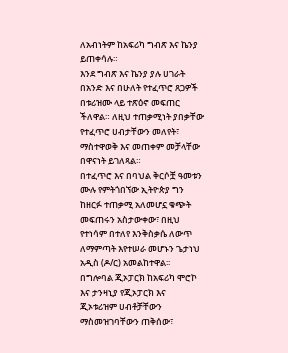ለአብነትም ከአፍሪካ ግብጽ እና ኬንያ ይጠቀሳሉ።
እንደ ግብጽ እና ኬንያ ያሉ ሀገራት በአንድ እና በሁለት የተፈጥሮ ጸጋዎች በቱሪዝሙ ላይ ተጽዕኖ መፍጠር ችለዋል። ለዚህ ተጠቃሚነት ያበቃቸው የተፈጥሮ ሀብታቸውን መለየት፣ ማስተዋወቅ እና መጠቀም መቻላቸው በዋናነት ይገለጻል።
በተፈጥሮ እና በባህል ቅርሶቿ ዓመቱን ሙሉ የምትጎበኘው ኢትዮጵያ ግን ከዘርፉ ተጠቃሚ አለመሆኗ ቁጭት መፍጠሩን አስታውቀው፣ በዚህ የተነሳም በተለየ እንቅስቃሴ ለውጥ ለማምጣት እየተሠራ መሆኑን ጌታነህ አዲስ (ዶ/ር) አመልከተዋል፡፡
በግሎባል ጂኦፓርክ ከአፍሪካ ሞሮኮ እና ታንዛኒያ የጂኦፓርክ እና ጂኦቱሪዝም ሀብቶቻቸውን ማስመዝገባቸውን ጠቅሰው፣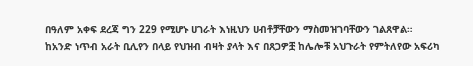በዓለም አቀፍ ደረጃ ግን 229 የሚሆኑ ሀገራት እነዚህን ሀብቶቻቸውን ማስመዝገባቸውን ገልጸዋል።
ከአንድ ነጥብ አራት ቢሊየን በላይ የህዝብ ብዛት ያላት እና በጸጋዎቿ ከሌሎቹ አህጉራት የምትለየው አፍሪካ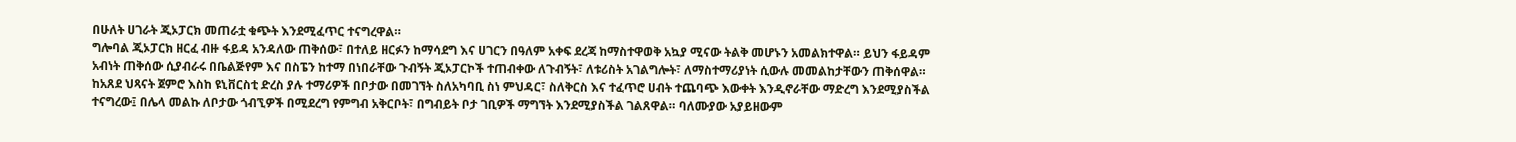በሁለት ሀገራት ጂኦፓርክ መጠራቷ ቁጭት እንደሚፈጥር ተናግረዋል።
ግሎባል ጂኦፓርክ ዘርፈ ብዙ ፋይዳ አንዳለው ጠቅሰው፣ በተለይ ዘርፉን ከማሳደግ እና ሀገርን በዓለም አቀፍ ደረጃ ከማስተዋወቅ አኳያ ሚናው ትልቅ መሆኑን አመልክተዋል። ይህን ፋይዳም አብነት ጠቅሰው ሲያብራሩ በቤልጅየም እና በስፔን ከተማ በነበራቸው ጉብኝት ጂኦፓርኮች ተጠብቀው ለጉብኝት፣ ለቱሪስት አገልግሎት፣ ለማስተማሪያነት ሲውሉ መመልከታቸውን ጠቅሰዋል።
ከአጸደ ህጻናት ጀምሮ እስከ ዩኒቨርስቲ ድረስ ያሉ ተማሪዎች በቦታው በመገኘት ስለአካባቢ ስነ ምህዳር፣ ስለቅርስ እና ተፈጥሮ ሀብት ተጨባጭ እውቀት እንዲኖራቸው ማድረግ እንደሚያስችል ተናግረው፤ በሌላ መልኩ ለቦታው ጎብኚዎች በሚደረግ የምግብ አቅርቦት፣ በግብይት ቦታ ገቢዎች ማግኘት እንደሚያስችል ገልጸዋል። ባለሙያው አያይዘውም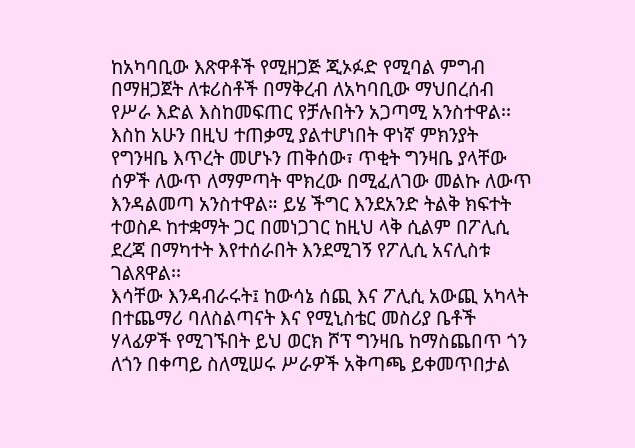ከአካባቢው እጽዋቶች የሚዘጋጅ ጂኦፉድ የሚባል ምግብ በማዘጋጀት ለቱሪስቶች በማቅረብ ለአካባቢው ማህበረሰብ የሥራ እድል እስከመፍጠር የቻሉበትን አጋጣሚ አንስተዋል፡፡
እስከ አሁን በዚህ ተጠቃሚ ያልተሆነበት ዋነኛ ምክንያት የግንዛቤ እጥረት መሆኑን ጠቅሰው፣ ጥቂት ግንዛቤ ያላቸው ሰዎች ለውጥ ለማምጣት ሞክረው በሚፈለገው መልኩ ለውጥ እንዳልመጣ አንስተዋል። ይሄ ችግር እንደአንድ ትልቅ ክፍተት ተወስዶ ከተቋማት ጋር በመነጋገር ከዚህ ላቅ ሲልም በፖሊሲ ደረጃ በማካተት እየተሰራበት እንደሚገኝ የፖሊሲ አናሊስቱ ገልጸዋል፡፡
እሳቸው እንዳብራሩት፤ ከውሳኔ ሰጪ እና ፖሊሲ አውጪ አካላት በተጨማሪ ባለስልጣናት እና የሚኒስቴር መስሪያ ቤቶች ሃላፊዎች የሚገኙበት ይህ ወርክ ሾፕ ግንዛቤ ከማስጨበጥ ጎን ለጎን በቀጣይ ስለሚሠሩ ሥራዎች አቅጣጫ ይቀመጥበታል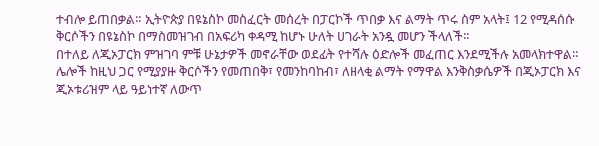ተብሎ ይጠበቃል። ኢትዮጵያ በዩኔስኮ መስፈርት መሰረት በፓርኮች ጥበቃ እና ልማት ጥሩ ስም አላት፤ 12 የሚዳሰሱ ቅርሶችን በዩኔስኮ በማስመዝገብ በአፍሪካ ቀዳሚ ከሆኑ ሁለት ሀገራት አንዷ መሆን ችላለች።
በተለይ ለጂኦፓርክ ምዝገባ ምቹ ሁኔታዎች መኖራቸው ወደፊት የተሻሉ ዕድሎች መፈጠር እንደሚችሉ አመላክተዋል። ሌሎች ከዚህ ጋር የሚያያዙ ቅርሶችን የመጠበቅ፣ የመንከባከብ፣ ለዘላቂ ልማት የማዋል እንቅስቃሴዎች በጂኦፓርክ እና ጂኦቱሪዝም ላይ ዓይነተኛ ለውጥ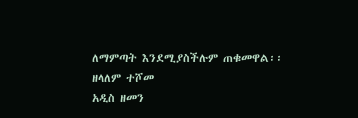ለማምጣት እንደሚያስችሉም ጠቁመዋል፡፡
ዘላለም ተሾመ
አዲስ ዘመን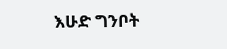እሁድ ግንቦት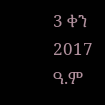3 ቀን 2017 ዓ.ም